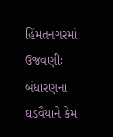હિંમતનગરમાં ઉજવણીઃ બંધારણના ઘડવૈયાને કેમ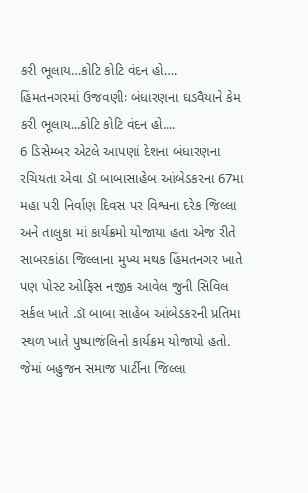કરી ભૂલાય…કોટિ કોટિ વંદન હો….
હિંમતનગરમાં ઉજવણીઃ બંધારણના ઘડવૈયાને કેમ કરી ભૂલાય...કોટિ કોટિ વંદન હો....
6 ડિસેમ્બર એટલે આપણાં દેશના બંધારણના રચિયતા એવા ડૉ બાબાસાહેબ આંબેડકરના 67મા મહા પરી નિર્વાણ દિવસ પર વિશ્વના દરેક જિલ્લા અને તાલુકા માં કાર્યક્રમો યોજાયા હતા એજ રીતે સાબરકાંઠા જિલ્લાના મુખ્ય મથક હિંમતનગર ખાતે પણ પોસ્ટ ઓફિસ નજીક આવેલ જુની સિવિલ સર્કલ ખાતે .ડૉ બાબા સાહેબ આંબેડકરની પ્રતિમા સ્થળ ખાતે પુષ્પાજંલિનો કાર્યક્રમ યોજાયો હતો.
જેમાં બહુજન સમાજ પાર્ટીના જિલ્લા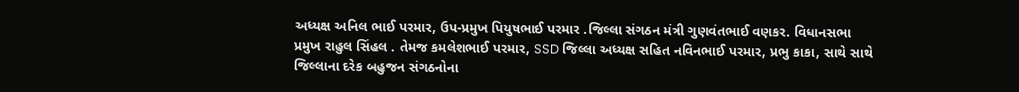અધ્યક્ષ અનિલ ભાઈ પરમાર, ઉપ-પ્રમુખ પિયુષભાઈ પરમાર .જિલ્લા સંગઠન મંત્રી ગુણવંતભાઈ વણકર. વિધાનસભા પ્રમુખ રાહુલ સિંહલ . તેમજ કમલેશભાઈ પરમાર, SSD જિલ્લા અધ્યક્ષ સહિત નવિનભાઈ પરમાર, પ્રભુ કાકા, સાથે સાથે જિલ્લાના દરેક બહુજન સંગઠનોના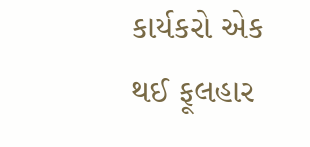કાર્યકરો એક થઈ ફૂલહાર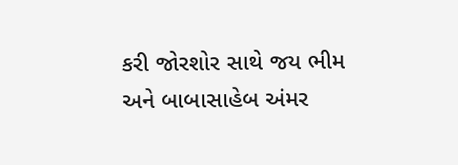કરી જોરશોર સાથે જય ભીમ અને બાબાસાહેબ અંમર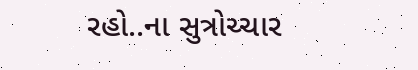રહો..ના સુત્રોચ્ચાર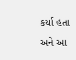કર્યા હતા અને આ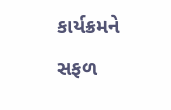કાર્યક્રમને સફળ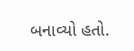બનાવ્યો હતો.